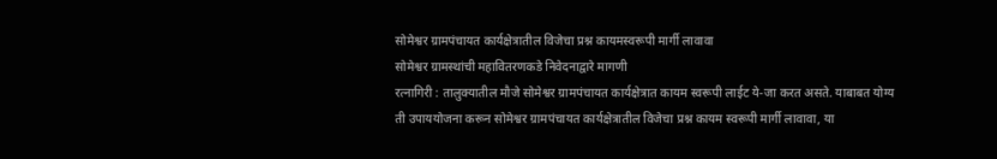सोमेश्वर ग्रामपंचायत कार्यक्षेत्रातील विजेचा प्रश्न कायमस्वरूपी मार्गी लावावा
सोमेश्वर ग्रामस्थांची महावितरणकडे निवेदनाद्वारे मागणी
रत्नागिरी : तालुक्यातील मौजे सोमेश्वर ग्रामपंचायत कार्यक्षेत्रात कायम स्वरूपी लाईट ये-जा करत असते. याबाबत योग्य ती उपाययोजना करून सोमेश्वर ग्रामपंचायत कार्यक्षेत्रातील विजेचा प्रश्न कायम स्वरूपी मार्गी लावावा, या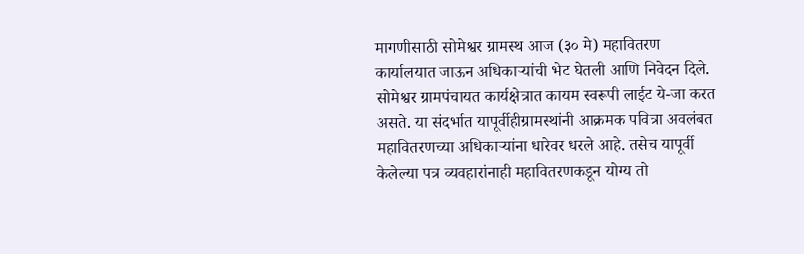मागणीसाठी सोमेश्वर ग्रामस्थ आज (३० मे) महावितरण कार्यालयात जाऊन अधिकाऱ्यांची भेट घेतली आणि निवेदन दिले.
सोमेश्वर ग्रामपंचायत कार्यक्षेत्रात कायम स्वरूपी लाईट ये-जा करत असते. या संदर्भात यापूर्वीहीग्रामस्थांनी आक्रमक पवित्रा अवलंबत महावितरणच्या अधिकाऱ्यांना धारेवर धरले आहे. तसेच यापूर्वी केलेल्या पत्र व्यवहारांनाही महावितरणकडून योग्य तो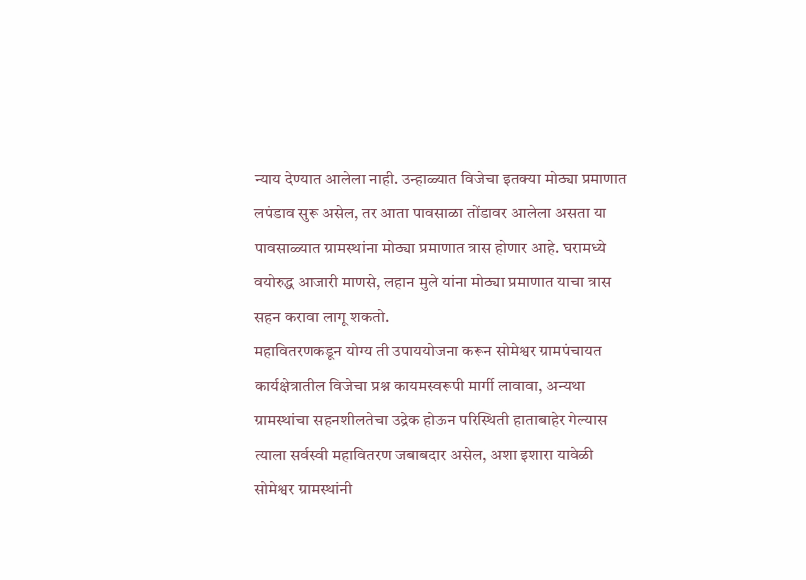न्याय देण्यात आलेला नाही. उन्हाळ्यात विजेचा इतक्या मोठ्या प्रमाणात लपंडाव सुरू असेल, तर आता पावसाळा तोंडावर आलेला असता या पावसाळ्यात ग्रामस्थांना मोठ्या प्रमाणात त्रास होणार आहे. घरामध्ये वयोरुद्ध आजारी माणसे, लहान मुले यांना मोठ्या प्रमाणात याचा त्रास सहन करावा लागू शकतो.
महावितरणकडून योग्य ती उपाययोजना करून सोमेश्वर ग्रामपंचायत कार्यक्षेत्रातील विजेचा प्रश्न कायमस्वरूपी मार्गी लावावा, अन्यथा ग्रामस्थांचा सहनशीलतेचा उद्रेक होऊन परिस्थिती हाताबाहेर गेल्यास त्याला सर्वस्वी महावितरण जबाबदार असेल, अशा इशारा यावेळी सोमेश्वर ग्रामस्थांनी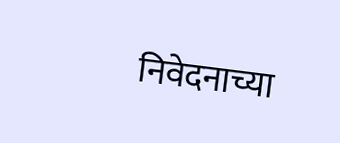निवेदनाच्या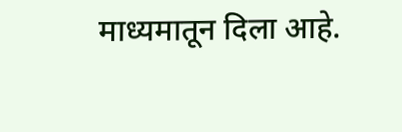माध्यमातून दिला आहे.